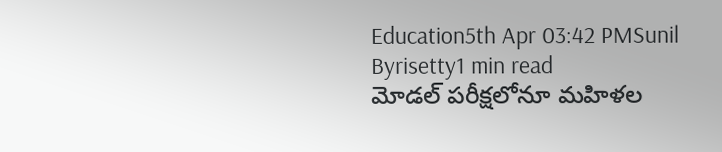Education5th Apr 03:42 PMSunil Byrisetty1 min read
మోడల్ పరీక్షలోనూ మహిళల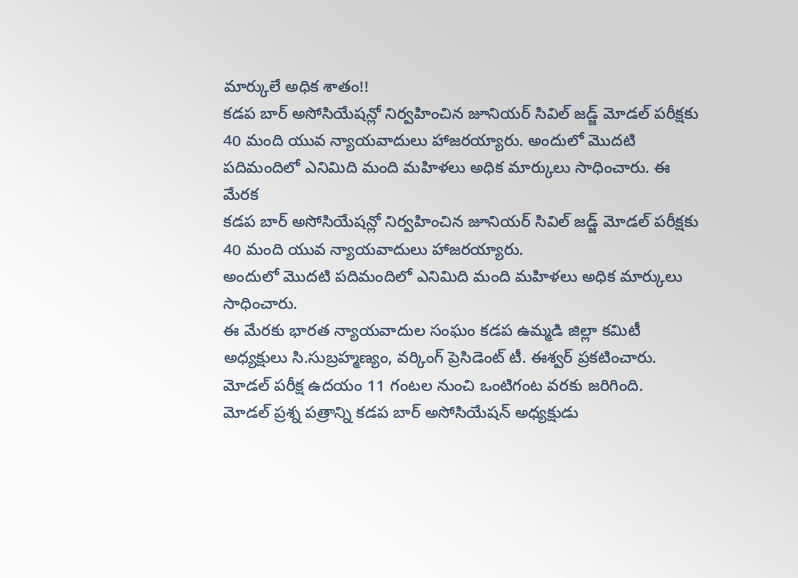మార్కులే అధిక శాతం!!
కడప బార్ అసోసియేషన్లో నిర్వహించిన జూనియర్ సివిల్ జడ్జ్ మోడల్ పరీక్షకు 40 మంది యువ న్యాయవాదులు హాజరయ్యారు. అందులో మొదటి పదిమందిలో ఎనిమిది మంది మహిళలు అధిక మార్కులు సాధించారు. ఈ మేరక
కడప బార్ అసోసియేషన్లో నిర్వహించిన జూనియర్ సివిల్ జడ్జ్ మోడల్ పరీక్షకు 40 మంది యువ న్యాయవాదులు హాజరయ్యారు.
అందులో మొదటి పదిమందిలో ఎనిమిది మంది మహిళలు అధిక మార్కులు సాధించారు.
ఈ మేరకు భారత న్యాయవాదుల సంఘం కడప ఉమ్మడి జిల్లా కమిటీ అధ్యక్షులు సి.సుబ్రహ్మణ్యం, వర్కింగ్ ప్రెసిడెంట్ టీ. ఈశ్వర్ ప్రకటించారు.
మోడల్ పరీక్ష ఉదయం 11 గంటల నుంచి ఒంటిగంట వరకు జరిగింది.
మోడల్ ప్రశ్న పత్రాన్ని కడప బార్ అసోసియేషన్ అధ్యక్షుడు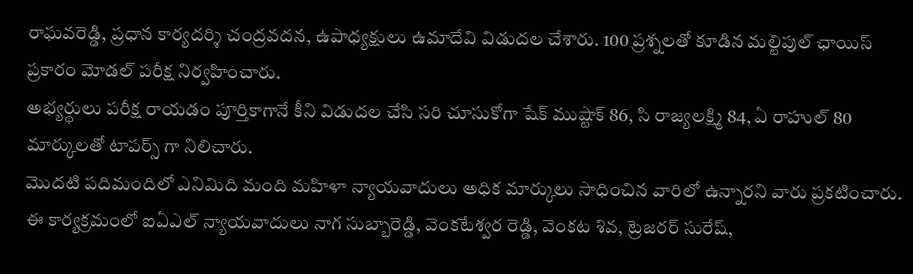రాఘవరెడ్డి, ప్రధాన కార్యదర్శి చంద్రవదన, ఉపాధ్యక్షులు ఉమాదేవి విడుదల చేశారు. 100 ప్రశ్నలతో కూడిన మల్టిపుల్ ఛాయిస్ ప్రకారం మోడల్ పరీక్ష నిర్వహించారు.
అభ్యర్థులు పరీక్ష రాయడం పూర్తికాగానే కీని విడుదల చేసి సరి చూసుకోగా షేక్ ముష్టాక్ 86, సి రాజ్యలక్ష్మి 84, ఏ రాహుల్ 80 మార్కులతో టాపర్స్ గా నిలిచారు.
మొదటి పదిమందిలో ఎనిమిది మంది మహిళా న్యాయవాదులు అధిక మార్కులు సాధించిన వారిలో ఉన్నారని వారు ప్రకటించారు.
ఈ కార్యక్రమంలో ఐఏఎల్ న్యాయవాదులు నాగ సుబ్బారెడ్డి, వెంకటేశ్వర రెడ్డి, వెంకట శివ, ట్రెజరర్ సురేష్,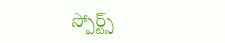స్పోర్ట్స్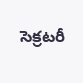సెక్రటరీ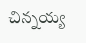చిన్నయ్య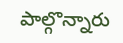పాల్గొన్నారు